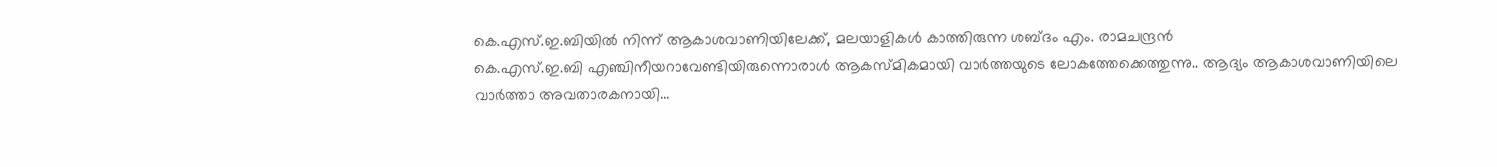കെ.എസ്.ഇ.ബിയിൽ നിന്ന് ആകാശവാണിയിലേക്ക്, മലയാളികൾ കാത്തിരുന്ന ശബ്ദം എം. രാമചന്ദ്രൻ
കെ.എസ്.ഇ.ബി എഞ്ചിനീയറാവേണ്ടിയിരുന്നൊരാൾ ആകസ്മികമായി വാർത്തയുടെ ലോകത്തേക്കെത്തുന്നു.. ആദ്യം ആകാശവാണിയിലെ വാർത്താ അവതാരകനായി...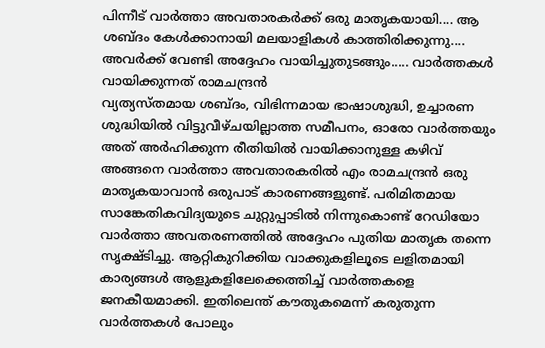പിന്നീട് വാർത്താ അവതാരകർക്ക് ഒരു മാതൃകയായി.... ആ ശബ്ദം കേൾക്കാനായി മലയാളികൾ കാത്തിരിക്കുന്നു.... അവർക്ക് വേണ്ടി അദ്ദേഹം വായിച്ചുതുടങ്ങും..... വാർത്തകൾ വായിക്കുന്നത് രാമചന്ദ്രൻ
വ്യത്യസ്തമായ ശബ്ദം, വിഭിന്നമായ ഭാഷാശുദ്ധി, ഉച്ചാരണ ശുദ്ധിയിൽ വിട്ടുവീഴ്ചയില്ലാത്ത സമീപനം, ഓരോ വാർത്തയും അത് അർഹിക്കുന്ന രീതിയിൽ വായിക്കാനുള്ള കഴിവ് അങ്ങനെ വാർത്താ അവതാരകരിൽ എം രാമചന്ദ്രൻ ഒരു മാതൃകയാവാൻ ഒരുപാട് കാരണങ്ങളുണ്ട്. പരിമിതമായ സാങ്കേതികവിദ്യയുടെ ചുറ്റുപ്പാടിൽ നിന്നുകൊണ്ട് റേഡിയോ വാർത്താ അവതരണത്തിൽ അദ്ദേഹം പുതിയ മാതൃക തന്നെ സൃക്ഷ്ടിച്ചു. ആറ്റികുറിക്കിയ വാക്കുകളിലൂടെ ലളിതമായി കാര്യങ്ങൾ ആളുകളിലേക്കെത്തിച്ച് വാർത്തകളെ ജനകീയമാക്കി. ഇതിലെന്ത് കൗതുകമെന്ന് കരുതുന്ന വാർത്തകൾ പോലും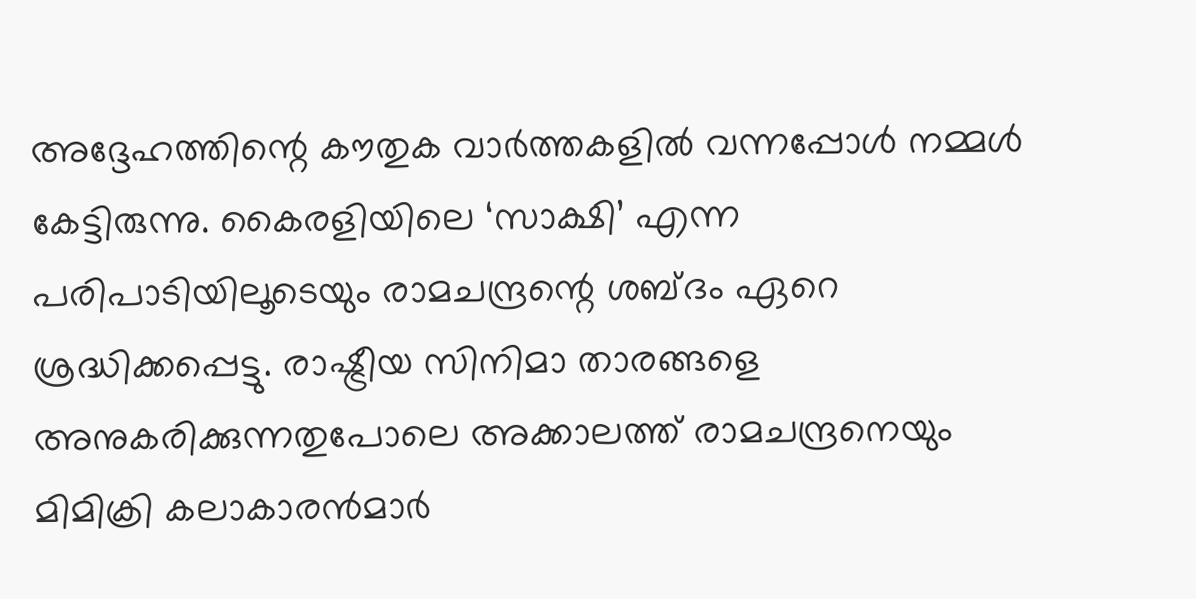അദ്ദേഹത്തിന്റെ കൗതുക വാർത്തകളിൽ വന്നപ്പോൾ നമ്മൾ കേട്ടിരുന്നു. കൈരളിയിലെ ‘സാക്ഷി’ എന്ന പരിപാടിയിലൂടെയും രാമചന്ദ്രന്റെ ശബ്ദം ഏറെ ശ്രദ്ധിക്കപ്പെട്ടു. രാഷ്ട്രീയ സിനിമാ താരങ്ങളെ അനുകരിക്കുന്നതുപോലെ അക്കാലത്ത് രാമചന്ദ്രനെയും മിമിക്രി കലാകാരൻമാർ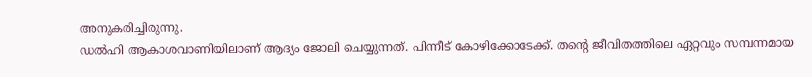അനുകരിച്ചിരുന്നു.
ഡൽഹി ആകാശവാണിയിലാണ് ആദ്യം ജോലി ചെയ്യുന്നത്. പിന്നീട് കോഴിക്കോടേക്ക്. തന്റെ ജീവിതത്തിലെ ഏറ്റവും സമ്പന്നമായ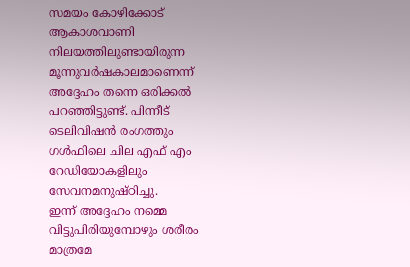സമയം കോഴിക്കോട് ആകാശവാണി നിലയത്തിലുണ്ടായിരുന്ന മൂന്നുവർഷകാലമാണെന്ന് അദ്ദേഹം തന്നെ ഒരിക്കൽ പറഞ്ഞിട്ടുണ്ട്. പിന്നീട് ടെലിവിഷൻ രംഗത്തും ഗൾഫിലെ ചില എഫ് എം റേഡിയോകളിലും സേവനമനുഷ്ഠിച്ചു.
ഇന്ന് അദ്ദേഹം നമ്മെ വിട്ടുപിരിയുമ്പോഴും ശരീരം മാത്രമേ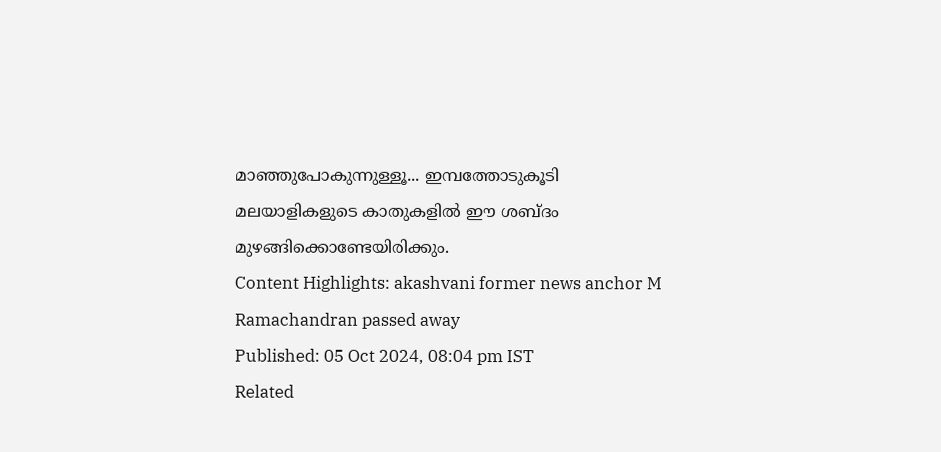മാഞ്ഞുപോകുന്നുള്ളൂ... ഇമ്പത്തോടുകൂടി മലയാളികളുടെ കാതുകളിൽ ഈ ശബ്ദം മുഴങ്ങിക്കൊണ്ടേയിരിക്കും.
Content Highlights: akashvani former news anchor M Ramachandran passed away
Published: 05 Oct 2024, 08:04 pm IST
Related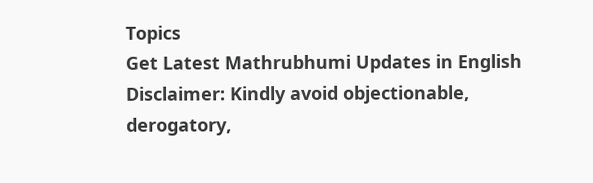Topics
Get Latest Mathrubhumi Updates in English
Disclaimer: Kindly avoid objectionable, derogatory,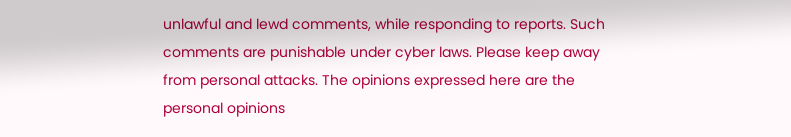unlawful and lewd comments, while responding to reports. Such comments are punishable under cyber laws. Please keep away from personal attacks. The opinions expressed here are the personal opinions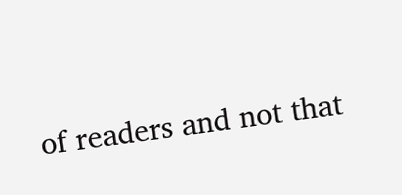of readers and not that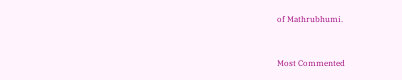of Mathrubhumi.


Most Commented